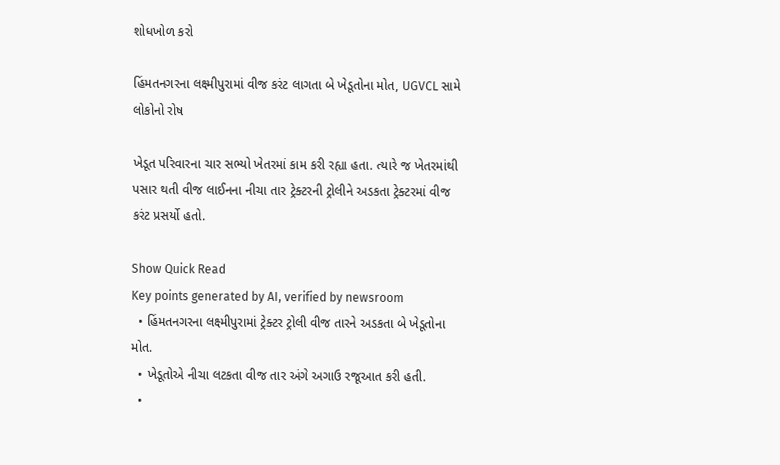શોધખોળ કરો

હિંમતનગરના લક્ષ્મીપુરામાં વીજ કરંટ લાગતા બે ખેડૂતોના મોત, UGVCL સામે લોકોનો રોષ

ખેડૂત પરિવારના ચાર સભ્યો ખેતરમાં કામ કરી રહ્યા હતા. ત્યારે જ ખેતરમાંથી પસાર થતી વીજ લાઈનના નીચા તાર ટ્રેક્ટરની ટ્રોલીને અડકતા ટ્રેક્ટરમાં વીજ કરંટ પ્રસર્યો હતો.

Show Quick Read
Key points generated by AI, verified by newsroom
  • હિંમતનગરના લક્ષ્મીપુરામાં ટ્રેક્ટર ટ્રોલી વીજ તારને અડકતા બે ખેડૂતોના મોત.
  • ખેડૂતોએ નીચા લટકતા વીજ તાર અંગે અગાઉ રજૂઆત કરી હતી.
  •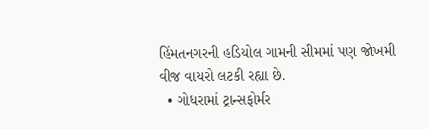હિંમતનગરની હડિયોલ ગામની સીમમાં પણ જોખમી વીજ વાયરો લટકી રહ્યા છે.
  • ગોધરામાં ટ્રાન્સફોર્મર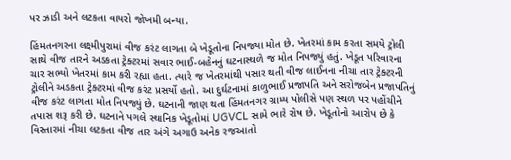પર ઝાડી અને લટકતા વાયરો જોખમી બન્યા.

હિંમતનગરના લક્ષ્મીપુરામાં વીજ કરંટ લાગતા બે ખેડૂતોના નિપજ્યા મોત છે. ખેતરમાં કામ કરતા સમયે ટ્રોલી સાથે વીજ તારને અડકતા ટ્રેક્ટરમાં સવાર ભાઈ-બહેનનું ઘટનાસ્થળે જ મોત નિપજ્યું હતું. ખેડૂત પરિવારના ચાર સભ્યો ખેતરમાં કામ કરી રહ્યા હતા. ત્યારે જ ખેતરમાંથી પસાર થતી વીજ લાઈનના નીચા તાર ટ્રેક્ટરની ટ્રોલીને અડકતા ટ્રેક્ટરમાં વીજ કરંટ પ્રસર્યો હતો. આ દુર્ઘટનામાં કાળુભાઈ પ્રજાપતિ અને સરોજબેન પ્રજાપતિનું વીજ કરંટ લાગતા મોત નિપજ્યું છે. ઘટનાની જાણ થતા હિંમતનગર ગ્રામ્ય પોલીસે પણ સ્થળ પર પહોંચીને તપાસ શરૂ કરી છે. ઘટનાને પગલે સ્થાનિક ખેડૂતોમાં UGVCL સામે ભારે રોષ છે. ખેડૂતોનો આરોપ છે કે વિસ્તારમાં નીચા લટકતા વીજ તાર અંગે અગાઉ અનેક રજઆતો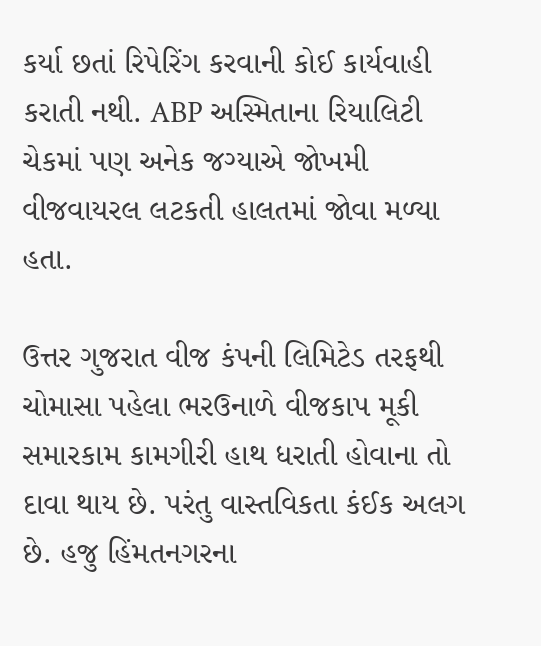કર્યા છતાં રિપેરિંગ કરવાની કોઈ કાર્યવાહી કરાતી નથી. ABP અસ્મિતાના રિયાલિટી ચેકમાં પણ અનેક જગ્યાએ જોખમી વીજવાયરલ લટકતી હાલતમાં જોવા મળ્યા હતા.

ઉત્તર ગુજરાત વીજ કંપની લિમિટેડ તરફથી ચોમાસા પહેલા ભરઉનાળે વીજકાપ મૂકી સમારકામ કામગીરી હાથ ધરાતી હોવાના તો દાવા થાય છે. પરંતુ વાસ્તવિકતા કંઈક અલગ છે. હજુ હિંમતનગરના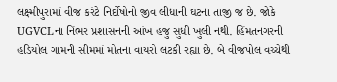લક્ષ્મીપુરામાં વીજ કરંટે નિર્દોષોનો જીવ લીધાની ઘટના તાજી જ છે. જોકે UGVCLના નિંભર પ્રશાસનની આંખ હજુ સુધી ખુલી નથી. હિંમતનગરની હડિયોલ ગામની સીમમાં મોતના વાયરો લટકી રહ્યા છે. બે વીજપોલ વચ્ચેથી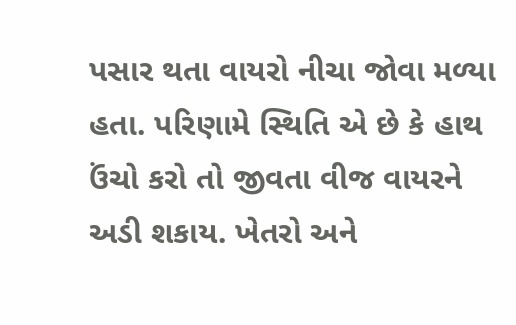પસાર થતા વાયરો નીચા જોવા મળ્યા હતા. પરિણામે સ્થિતિ એ છે કે હાથ ઉંચો કરો તો જીવતા વીજ વાયરને અડી શકાય. ખેતરો અને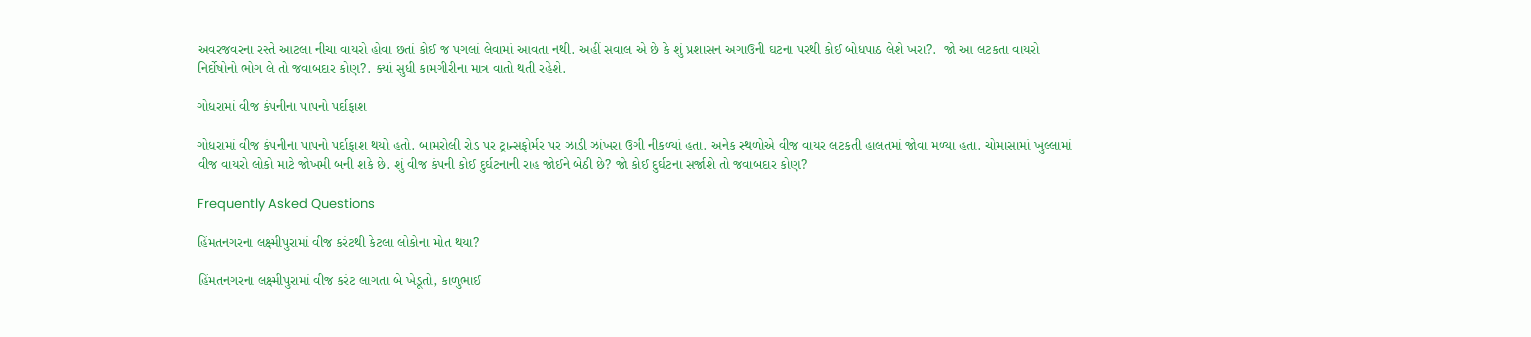અવરજવરના રસ્તે આટલા નીચા વાયરો હોવા છતાં કોઈ જ પગલાં લેવામાં આવતા નથી. અહીં સવાલ એ છે કે શું પ્રશાસન અગાઉની ઘટના પરથી કોઈ બોધપાઠ લેશે ખરા?.  જો આ લટકતા વાયરો નિર્દોષોનો ભોગ લે તો જવાબદાર કોણ?. ક્યાં સુધી કામગીરીના માત્ર વાતો થતી રહેશે.

ગોધરામાં વીજ કંપનીના પાપનો પર્દાફાશ

ગોધરામાં વીજ કંપનીના પાપનો પર્દાફાશ થયો હતો. બામરોલી રોડ પર ટ્રાન્સફોર્મર પર ઝાડી ઝાંખરા ઉગી નીકળ્યાં હતા. અનેક સ્થળોએ વીજ વાયર લટકતી હાલતમાં જોવા મળ્યા હતા. ચોમાસામાં ખુલ્લામાં વીજ વાયરો લોકો માટે જોખમી બની શકે છે. શું વીજ કંપની કોઈ દુર્ઘટનાની રાહ જોઈને બેઠી છે? જો કોઈ દુર્ઘટના સર્જાશે તો જવાબદાર કોણ?

Frequently Asked Questions

હિંમતનગરના લક્ષ્મીપુરામાં વીજ કરંટથી કેટલા લોકોના મોત થયા?

હિંમતનગરના લક્ષ્મીપુરામાં વીજ કરંટ લાગતા બે ખેડૂતો, કાળુભાઈ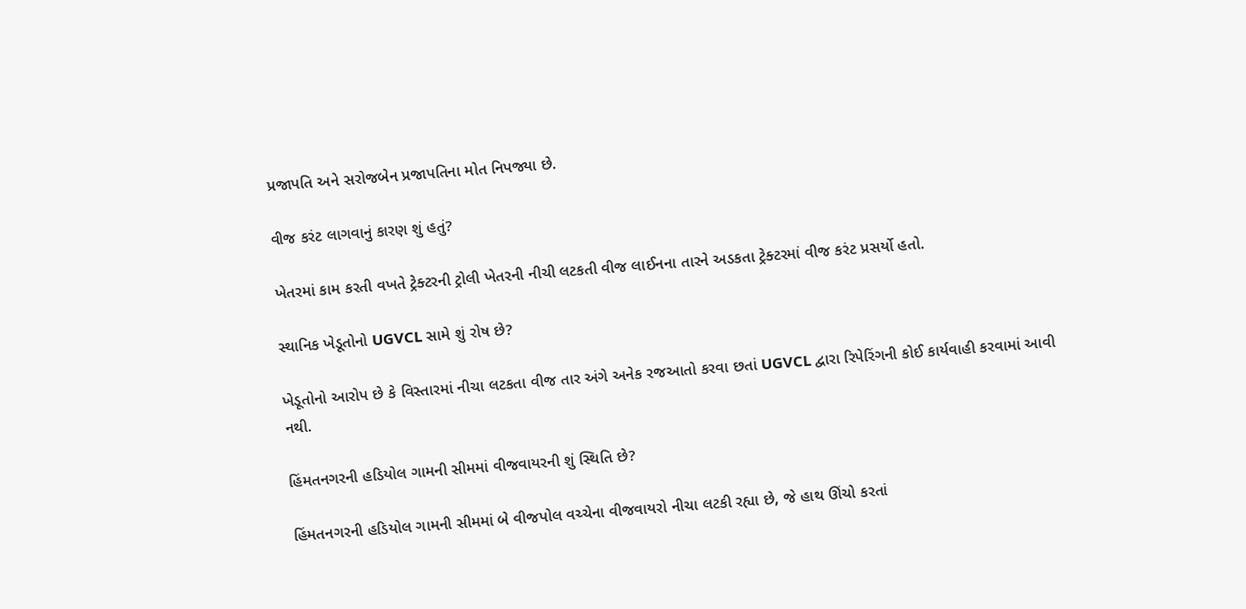પ્રજાપતિ અને સરોજબેન પ્રજાપતિના મોત નિપજ્યા છે.

વીજ કરંટ લાગવાનું કારણ શું હતું?

ખેતરમાં કામ કરતી વખતે ટ્રેક્ટરની ટ્રોલી ખેતરની નીચી લટકતી વીજ લાઈનના તારને અડકતા ટ્રેક્ટરમાં વીજ કરંટ પ્રસર્યો હતો.

સ્થાનિક ખેડૂતોનો UGVCL સામે શું રોષ છે?

ખેડૂતોનો આરોપ છે કે વિસ્તારમાં નીચા લટકતા વીજ તાર અંગે અનેક રજઆતો કરવા છતાં UGVCL દ્વારા રિપેરિંગની કોઈ કાર્યવાહી કરવામાં આવી નથી.

હિંમતનગરની હડિયોલ ગામની સીમમાં વીજવાયરની શું સ્થિતિ છે?

હિંમતનગરની હડિયોલ ગામની સીમમાં બે વીજપોલ વચ્ચેના વીજવાયરો નીચા લટકી રહ્યા છે, જે હાથ ઊંચો કરતાં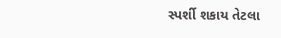સ્પર્શી શકાય તેટલા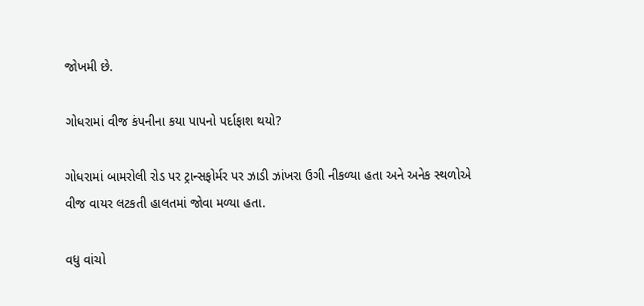જોખમી છે.

ગોધરામાં વીજ કંપનીના કયા પાપનો પર્દાફાશ થયો?

ગોધરામાં બામરોલી રોડ પર ટ્રાન્સફોર્મર પર ઝાડી ઝાંખરા ઉગી નીકળ્યા હતા અને અનેક સ્થળોએ વીજ વાયર લટકતી હાલતમાં જોવા મળ્યા હતા.

વધુ વાંચો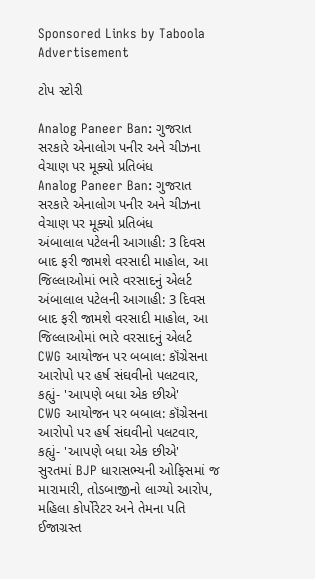Sponsored Links by Taboola
Advertisement

ટોપ સ્ટોરી

Analog Paneer Ban: ગુજરાત સરકારે એનાલોગ પનીર અને ચીઝના વેચાણ પર મૂક્યો પ્રતિબંધ
Analog Paneer Ban: ગુજરાત સરકારે એનાલોગ પનીર અને ચીઝના વેચાણ પર મૂક્યો પ્રતિબંધ
અંબાલાલ પટેલની આગાહી: 3 દિવસ બાદ ફરી જામશે વરસાદી માહોલ, આ જિલ્લાઓમાં ભારે વરસાદનું એલર્ટ
અંબાલાલ પટેલની આગાહી: 3 દિવસ બાદ ફરી જામશે વરસાદી માહોલ, આ જિલ્લાઓમાં ભારે વરસાદનું એલર્ટ
CWG આયોજન પર બબાલ: કૉંગ્રેસના આરોપો પર હર્ષ સંઘવીનો પલટવાર, કહ્યું- 'આપણે બધા એક છીએ'
CWG આયોજન પર બબાલ: કૉંગ્રેસના આરોપો પર હર્ષ સંઘવીનો પલટવાર, કહ્યું- 'આપણે બધા એક છીએ'
સુરતમાં BJP ધારાસભ્યની ઓફિસમાં જ મારામારી, તોડબાજીનો લાગ્યો આરોપ, મહિલા કોર્પોરેટર અને તેમના પતિ ઈજાગ્રસ્ત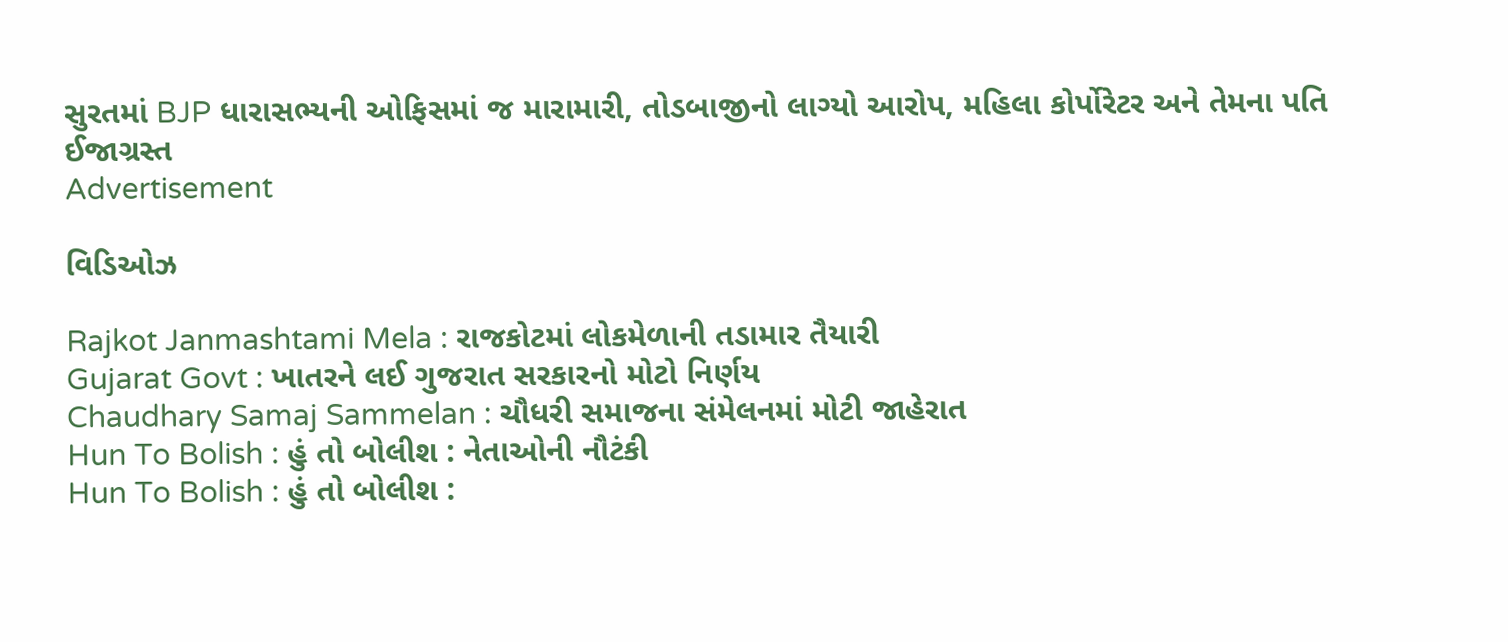સુરતમાં BJP ધારાસભ્યની ઓફિસમાં જ મારામારી, તોડબાજીનો લાગ્યો આરોપ, મહિલા કોર્પોરેટર અને તેમના પતિ ઈજાગ્રસ્ત
Advertisement

વિડિઓઝ

Rajkot Janmashtami Mela : રાજકોટમાં લોકમેળાની તડામાર તૈયારી
Gujarat Govt : ખાતરને લઈ ગુજરાત સરકારનો મોટો નિર્ણય
Chaudhary Samaj Sammelan : ચૌધરી સમાજના સંમેલનમાં મોટી જાહેરાત
Hun To Bolish : હું તો બોલીશ : નેતાઓની નૌટંકી
Hun To Bolish : હું તો બોલીશ :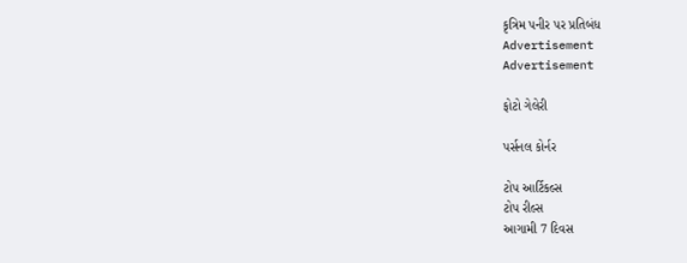કૃત્રિમ પનીર પર પ્રતિબંધ
Advertisement
Advertisement

ફોટો ગેલેરી

પર્સનલ કોર્નર

ટોપ આર્ટિકલ્સ
ટોપ રીલ્સ
આગામી 7 દિવસ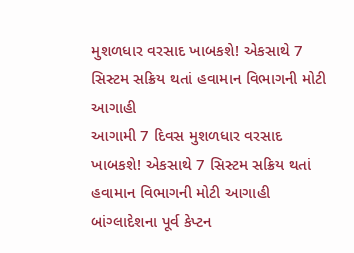મુશળધાર વરસાદ ખાબકશે! એકસાથે 7 સિસ્ટમ સક્રિય થતાં હવામાન વિભાગની મોટી આગાહી
આગામી 7 દિવસ મુશળધાર વરસાદ ખાબકશે! એકસાથે 7 સિસ્ટમ સક્રિય થતાં હવામાન વિભાગની મોટી આગાહી
બાંગ્લાદેશના પૂર્વ કેપ્ટન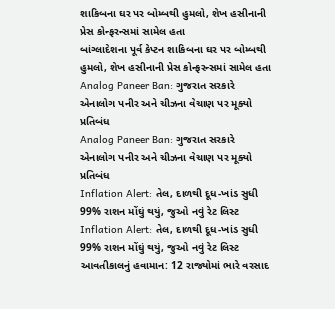શાકિબના ઘર પર બોમ્બથી હુમલો, શેખ હસીનાની પ્રેસ કોન્ફરન્સમાં સામેલ હતા
બાંગ્લાદેશના પૂર્વ કેપ્ટન શાકિબના ઘર પર બોમ્બથી હુમલો, શેખ હસીનાની પ્રેસ કોન્ફરન્સમાં સામેલ હતા
Analog Paneer Ban: ગુજરાત સરકારે એનાલોગ પનીર અને ચીઝના વેચાણ પર મૂક્યો પ્રતિબંધ
Analog Paneer Ban: ગુજરાત સરકારે એનાલોગ પનીર અને ચીઝના વેચાણ પર મૂક્યો પ્રતિબંધ
Inflation Alert: તેલ, દાળથી દૂધ-ખાંડ સુધી 99% રાશન મોંઘું થયું, જુઓ નવું રેટ લિસ્ટ
Inflation Alert: તેલ, દાળથી દૂધ-ખાંડ સુધી 99% રાશન મોંઘું થયું, જુઓ નવું રેટ લિસ્ટ
આવતીકાલનું હવામાન: 12 રાજ્યોમાં ભારે વરસાદ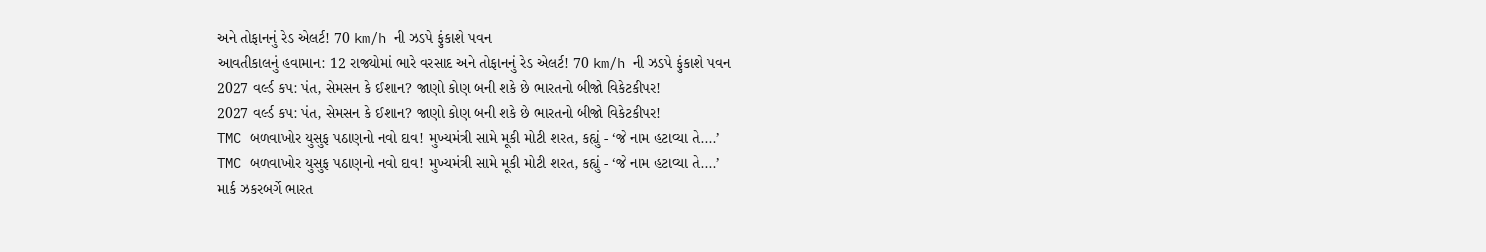અને તોફાનનું રેડ એલર્ટ! 70 km/h ની ઝડપે ફુંકાશે પવન
આવતીકાલનું હવામાન: 12 રાજ્યોમાં ભારે વરસાદ અને તોફાનનું રેડ એલર્ટ! 70 km/h ની ઝડપે ફુંકાશે પવન
2027 વર્લ્ડ કપ: પંત, સેમસન કે ઈશાન? જાણો કોણ બની શકે છે ભારતનો બીજો વિકેટકીપર!
2027 વર્લ્ડ કપ: પંત, સેમસન કે ઈશાન? જાણો કોણ બની શકે છે ભારતનો બીજો વિકેટકીપર!
TMC બળવાખોર યુસુફ પઠાણનો નવો દાવ! મુખ્યમંત્રી સામે મૂકી મોટી શરત, કહ્યું - ‘જે નામ હટાવ્યા તે....’
TMC બળવાખોર યુસુફ પઠાણનો નવો દાવ! મુખ્યમંત્રી સામે મૂકી મોટી શરત, કહ્યું - ‘જે નામ હટાવ્યા તે....’
માર્ક ઝકરબર્ગે ભારત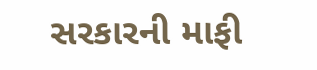સરકારની માફી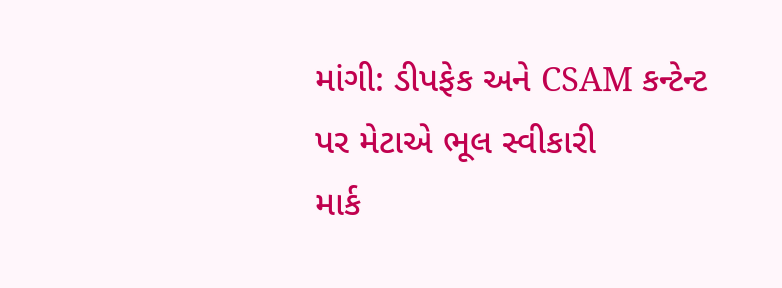માંગી: ડીપફેક અને CSAM કન્ટેન્ટ પર મેટાએ ભૂલ સ્વીકારી
માર્ક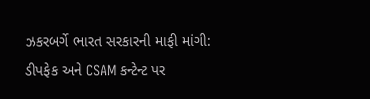ઝકરબર્ગે ભારત સરકારની માફી માંગી: ડીપફેક અને CSAM કન્ટેન્ટ પર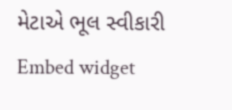મેટાએ ભૂલ સ્વીકારી
Embed widget